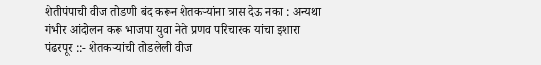शेतीपंपाची वीज तोडणी बंद करून शेतकऱ्यांना त्रास देऊ नका : अन्यथा गंभीर आंदोलन करू भाजपा युवा नेते प्रणव परिचारक यांचा इशारा
पंढरपूर ::- शेतकऱ्यांची तोडलेली वीज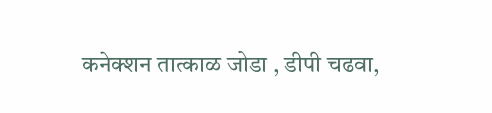कनेक्शन तात्काळ जोडा , डीपी चढवा,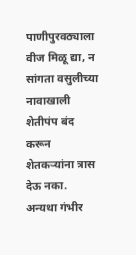पाणीपुरवठ्याला वीज मिळू द्या, न सांगता वसुलीच्या नावाखाली शेतीपंप बंद करून शेतकऱ्यांना त्रास देऊ नका. अन्यथा गंभीर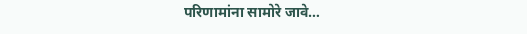परिणामांना सामोरे जावे…